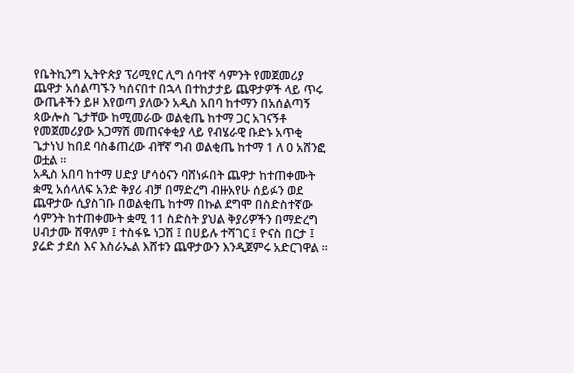የቤትኪንግ ኢትዮጵያ ፕሪሚየር ሊግ ሰባተኛ ሳምንት የመጀመሪያ ጨዋታ አሰልጣኙን ካሰናበተ በኋላ በተከታታይ ጨዋታዎች ላይ ጥሩ ውጤቶችን ይዞ እየወጣ ያለውን አዲስ አበባ ከተማን በአሰልጣኝ ጳውሎስ ጌታቸው ከሚመራው ወልቂጤ ከተማ ጋር አገናኝቶ የመጀመሪያው አጋማሽ መጠናቀቂያ ላይ የብሄራዊ ቡድኑ አጥቂ ጌታነህ ከበደ ባስቆጠረው ብቸኛ ግብ ወልቂጤ ከተማ 1 ለ 0 አሸንፎ ወቷል ።
አዲስ አበባ ከተማ ሀድያ ሆሳዕናን ባሸነፉበት ጨዋታ ከተጠቀሙት ቋሚ አሰላለፍ አንድ ቅያሪ ብቻ በማድረግ ብዙአየሁ ሰይፉን ወደ ጨዋታው ሲያስገቡ በወልቂጤ ከተማ በኩል ደግሞ በስድስተኛው ሳምንት ከተጠቀሙት ቋሚ 11 ስድስት ያህል ቅያሪዎችን በማድረግ ሀብታሙ ሸዋለም ፤ ተስፋዬ ነጋሽ ፤ በሀይሉ ተሻገር ፤ ዮናስ በርታ ፤ ያሬድ ታደሰ እና እስራኤል እሸቱን ጨዋታውን እንዲጀምሩ አድርገዋል ።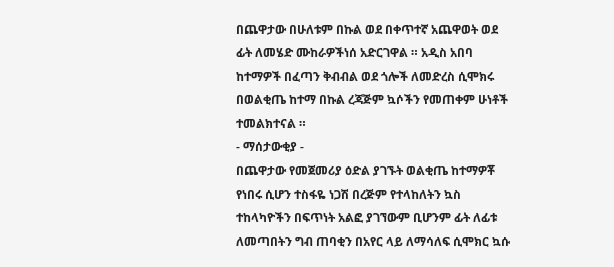በጨዋታው በሁለቱም በኩል ወደ በቀጥተኛ አጨዋወት ወደ ፊት ለመሄድ ሙከራዎችነሰ አድርገዋል ። አዲስ አበባ ከተማዎች በፈጣን ቅብብል ወደ ጎሎች ለመድረስ ሲሞክሩ በወልቂጤ ከተማ በኩል ረጃጅም ኳሶችን የመጠቀም ሁነቶች ተመልክተናል ።
- ማሰታውቂያ -
በጨዋታው የመጀመሪያ ዕድል ያገኙት ወልቂጤ ከተማዎቾ የነበሩ ሲሆን ተስፋዬ ነጋሽ በረጅም የተላከለትን ኳስ ተከላካዮችን በፍጥነት አልፎ ያገኘውም ቢሆንም ፊት ለፊቱ ለመጣበትን ግብ ጠባቂን በአየር ላይ ለማሳለፍ ሲሞክር ኳሱ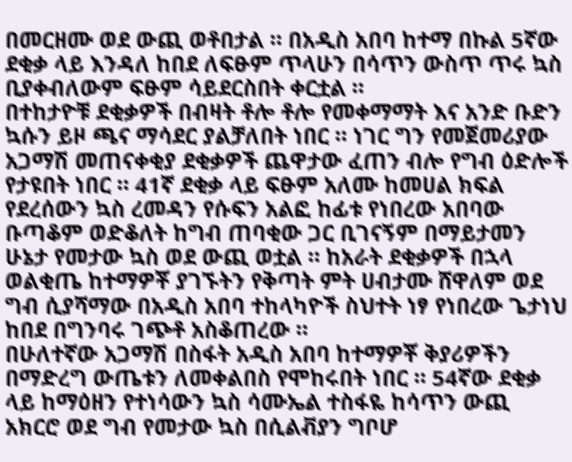በመርዘሙ ወደ ውጪ ወቶበታል ። በአዲስ አበባ ከተማ በኩል 5ኛው ደቂቃ ላይ እንዳለ ከበደ ለፍፁም ጥላሁን በሳጥን ውስጥ ጥሩ ኳስ ቢያቀብለውም ፍፁም ሳይደርስበት ቀርቷል ።
በተከታዮቹ ደቂቃዎች በብዛት ቶሎ ቶሎ የመቀማማት እና አንድ ቡድን ኳሱን ይዞ ጫና ማሳደር ያልቻለበት ነበር ። ነገር ግን የመጀመሪያው አጋማሽ መጠናቀቂያ ደቂቃዎች ጨዋታው ፈጠን ብሎ የግብ ዕድሎች የታዩበት ነበር ። 41ኛ ደቂቃ ላይ ፍፁም አለሙ ከመሀል ክፍል የደረሰውን ኳስ ረመዳን የሱፍን አልፎ ከፊቱ የነበረው አበባው ቡጣቆም ወድቆለት ከግብ ጠባቂው ጋር ቢገናኝም በማይታመን ሁኔታ የመታው ኳስ ወደ ውጪ ወቷል ። ከአራት ደቂቃዎች በኋላ ወልቂጤ ከተማዎቾ ያገኙትን የቅጣት ምት ሀብታሙ ሸዋለም ወደ ግብ ሲያሻማው በአዲስ አበባ ተከላካዮች ስህተት ነፃ የነበረው ጌታነህ ከበደ በግንባሩ ገጭቶ አስቆጠረው ።
በሁለተኛው አጋማሽ በስፋት አዲስ አበባ ከተማዎቾ ቅያሪዎችን በማድረግ ውጤቱን ለመቀልበስ የሞከሩበት ነበር ። 54ኛው ደቂቃ ላይ ከማዕዘን የተነሳውን ኳስ ሳሙኤል ተስፋዬ ከሳጥን ውጪ አክርሮ ወደ ግብ የመታው ኳስ በሲልቭያን ግቦሆ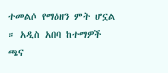ተመልሶ የማዕዘን ምት ሆኗል ። አዲስ አበባ ከተማዎች ጫና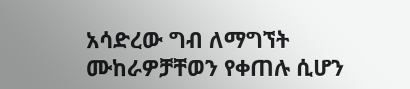አሳድረው ግብ ለማግኘት ሙከራዎቻቸወን የቀጠሉ ሲሆን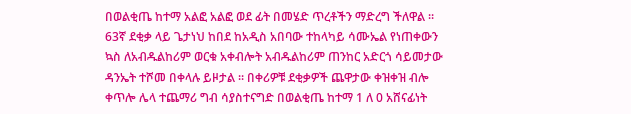በወልቂጤ ከተማ አልፎ አልፎ ወደ ፊት በመሄድ ጥረቶችን ማድረግ ችለዋል ።
63ኛ ደቂቃ ላይ ጌታነህ ከበደ ከአዲስ አበባው ተከላካይ ሳሙኤል የነጠቀውን ኳስ ለአብዱልከሪም ወርቁ አቀብሎት አብዱልከሪም ጠንከር አድርጎ ሳይመታው ዳንኤት ተሾመ በቀላሉ ይዞታል ። በቀሪዎቹ ደቂቃዎች ጨዋታው ቀዝቀዝ ብሎ ቀጥሎ ሌላ ተጨማሪ ግብ ሳያስተናግድ በወልቂጤ ከተማ 1 ለ 0 አሸናፊነት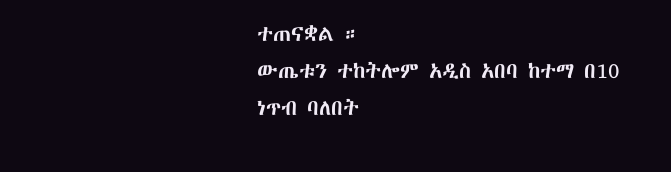ተጠናቋል ።
ውጤቱን ተከትሎም አዲስ አበባ ከተማ በ10 ነጥብ ባለበት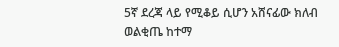5ኛ ደረጃ ላይ የሚቆይ ሲሆን አሸናፊው ክለብ ወልቂጤ ከተማ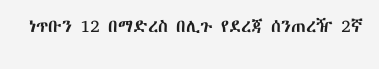ነጥቡን 12 በማድረስ በሊጉ የደረጃ ሰንጠረዥ 2ኛ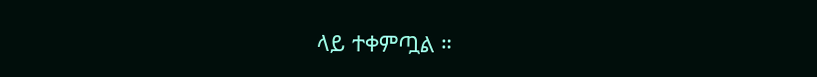ላይ ተቀምጧል ።